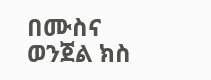በሙስና ወንጀል ክስ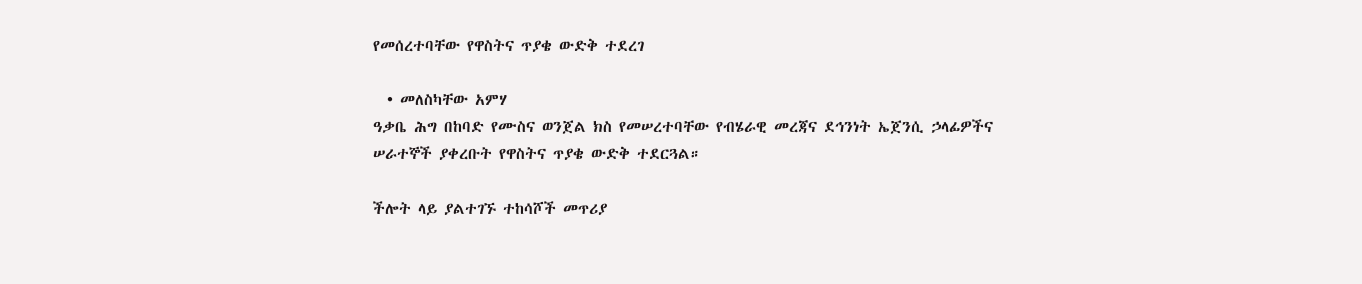የመሰረተባቸው የዋስትና ጥያቄ ውድቅ ተደረገ

  • መለስካቸው አምሃ
ዓቃቤ ሕግ በከባድ የሙስና ወንጀል ክስ የመሠረተባቸው የብሄራዊ መረጃና ደኅንነት ኤጀንሲ ኃላፊዎችና ሠራተኞች ያቀረቡት የዋስትና ጥያቄ ውድቅ ተደርጓል።

ችሎት ላይ ያልተገኙ ተከሳሾች መጥሪያ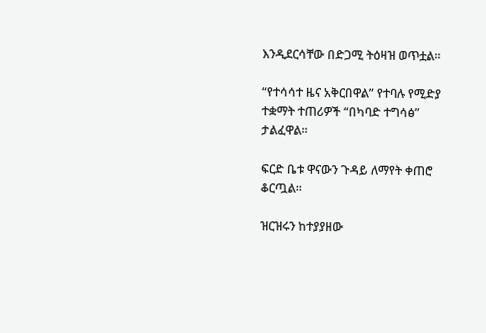እንዲደርሳቸው በድጋሚ ትዕዛዝ ወጥቷል።

“የተሳሳተ ዜና አቅርበዋል” የተባሉ የሚድያ ተቋማት ተጠሪዎች “በካባድ ተግሳፅ” ታልፈዋል።

ፍርድ ቤቱ ዋናውን ጉዳይ ለማየት ቀጠሮ ቆርጧል።

ዝርዝሩን ከተያያዘው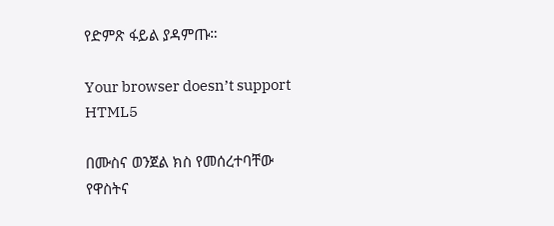የድምጽ ፋይል ያዳምጡ።

Your browser doesn’t support HTML5

በሙስና ወንጀል ክስ የመሰረተባቸው የዋስትና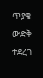ጥያቄ ውድቅ ተደረገ